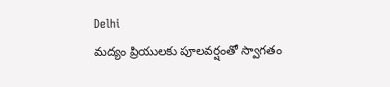Delhi
మద్యం ప్రియులకు పూలవర్షంతో స్వాగతం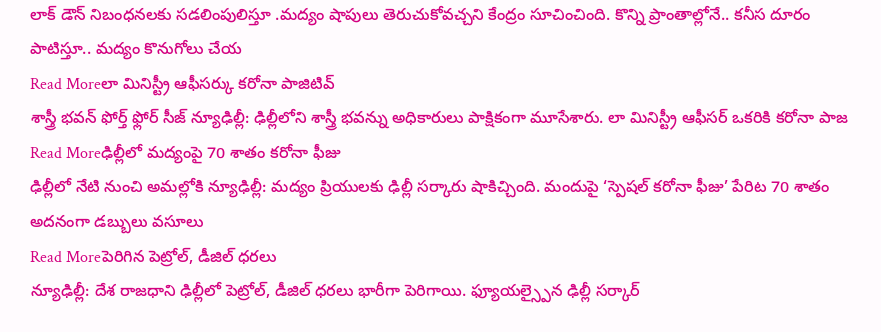లాక్ డౌన్ నిబంధనలకు సడలింపులిస్తూ .మద్యం షాపులు తెరుచుకోవచ్చని కేంద్రం సూచించింది. కొన్ని ప్రాంతాల్లోనే.. కనీస దూరం పాటిస్తూ.. మద్యం కొనుగోలు చేయ
Read Moreలా మినిస్ట్రీ ఆఫీసర్కు కరోనా పాజిటివ్
శాస్త్రీ భవన్ ఫోర్త్ ఫ్లోర్ సీజ్ న్యూఢిల్లీ: ఢిల్లీలోని శాస్త్రీ భవన్ను అధికారులు పాక్షికంగా మూసేశారు. లా మినిస్ట్రీ ఆఫీసర్ ఒకరికి కరోనా పాజ
Read Moreఢిల్లీలో మద్యంపై 70 శాతం కరోనా ఫీజు
ఢిల్లీలో నేటి నుంచి అమల్లోకి న్యూఢిల్లీ: మద్యం ప్రియులకు ఢిల్లీ సర్కారు షాకిచ్చింది. మందుపై ‘స్పెషల్ కరోనా ఫీజు’ పేరిట 70 శాతం అదనంగా డబ్బులు వసూలు
Read Moreపెరిగిన పెట్రోల్, డీజిల్ ధరలు
న్యూఢిల్లీ: దేశ రాజధాని ఢిల్లీలో పెట్రోల్, డీజిల్ ధరలు భారీగా పెరిగాయి. ఫ్యూయల్స్పైన ఢిల్లీ సర్కార్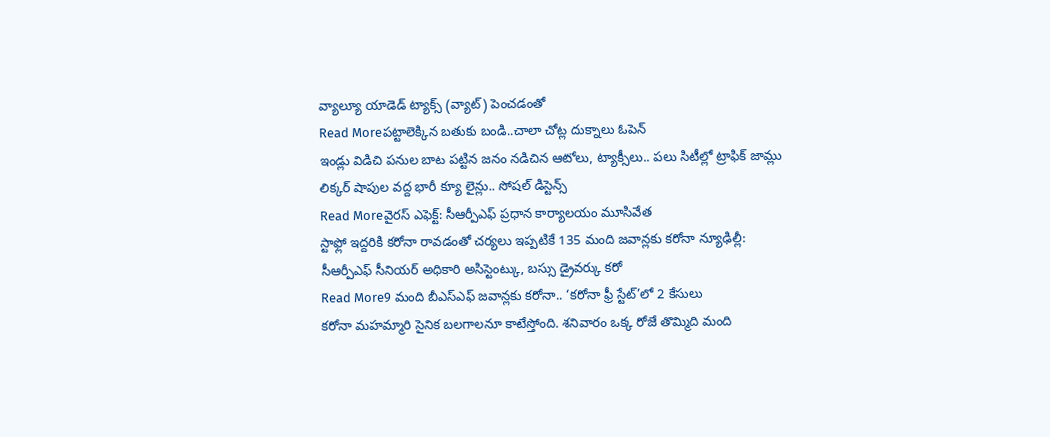వ్యాల్యూ యాడెడ్ ట్యాక్స్ (వ్యాట్) పెంచడంతో
Read Moreపట్టాలెక్కిన బతుకు బండి..చాలా చోట్ల దుక్నాలు ఓపెన్
ఇండ్లు విడిచి పనుల బాట పట్టిన జనం నడిచిన ఆటోలు, ట్యాక్సీలు.. పలు సిటీల్లో ట్రాఫిక్ జామ్లు లిక్కర్ షాపుల వద్ద భారీ క్యూ లైన్లు.. సోషల్ డిస్టెన్స్
Read Moreవైరస్ ఎఫెక్ట్: సీఆర్పీఎఫ్ ప్రధాన కార్యాలయం మూసివేత
స్టాఫ్లో ఇద్దరికి కరోనా రావడంతో చర్యలు ఇప్పటికే 135 మంది జవాన్లకు కరోనా న్యూఢిల్లీ: సీఆర్పీఎఫ్ సీనియర్ అధికారి అసిస్టెంట్కు, బస్సు డ్రైవర్కు కరో
Read More9 మంది బీఎస్ఎఫ్ జవాన్లకు కరోనా.. ‘కరోనా ఫ్రీ స్టేట్’లో 2 కేసులు
కరోనా మహమ్మారి సైనిక బలగాలనూ కాటేస్తోంది. శనివారం ఒక్క రోజే తొమ్మిది మంది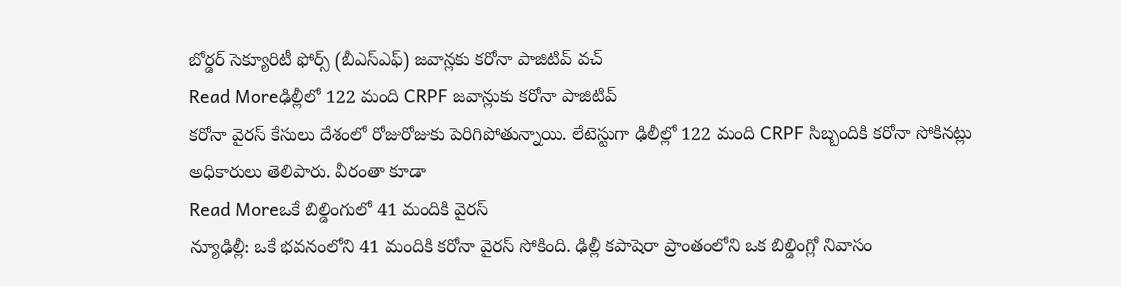బోర్డర్ సెక్యూరిటీ ఫోర్స్ (బీఎస్ఎఫ్) జవాన్లకు కరోనా పాజిటివ్ వచ్
Read Moreఢిల్లీలో 122 మంది CRPF జవాన్లుకు కరోనా పాజిటివ్
కరోనా వైరస్ కేసులు దేశంలో రోజురోజుకు పెరిగిపోతున్నాయి. లేటెస్టుగా ఢిలీల్లో 122 మంది CRPF సిబ్బందికి కరోనా సోకినట్లు అధికారులు తెలిపారు. వీరంతా కూడా
Read Moreఒకే బిల్డింగులో 41 మందికి వైరస్
న్యూఢిల్లీ: ఒకే భవనంలోని 41 మందికి కరోనా వైరస్ సోకింది. ఢిల్లీ కపాషెరా ప్రాంతంలోని ఒక బిల్డింగ్లో నివాసం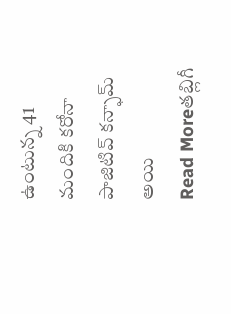ఉంటున్న 41 మందికి కరోనా పాజిటివ్ కన్ఫామ్ అయి
Read Moreతబ్లిగీ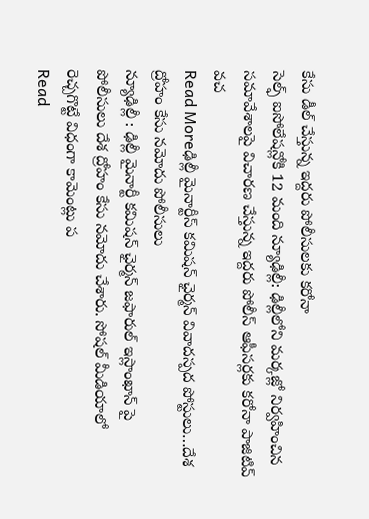కేసు డీల్ చేస్తున్న ఇద్దరు పోలీసులకు కరోనా
సెల్ఫ్ ఐసోలేషన్లోకి 12 మంది న్యూఢిల్లీ: ఢిల్లీలోని మర్కజ్లో నిర్వహించిన సమావేశాలపై విచారణ చేస్తున్న ఇద్దరు పోలీస్ ఆఫీసర్లకు కరోనా పాజిటివ్ వచ
Read Moreఢిల్లీ మైనార్టీస్ కమిషన్ ఛైర్మన్ వివాదస్పద పోస్టులు…దేశ ద్రోహం కేసు నమోదు పోలీసులు
న్యూఢిల్లీ : ఢిల్లీ మైనార్టీ కమిషన్ ఛైర్మన్ జఫారుల్ ఇస్లాంఖాన్ పై పోలీసులు దేశ ద్రోహం కేసు నమోదు చేశారు. సోషల్ మీడియాలో రెచ్చగొట్టే విధంగా కామెంట్లు ప
Read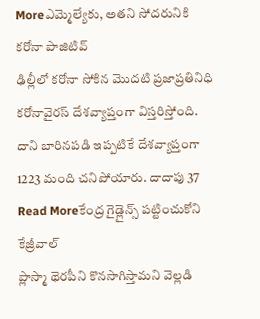Moreఎమ్మెల్యేకు, అతని సోదరునికి కరోనా పాజిటివ్
ఢిల్లీలో కరోనా సోకిన మొదటి ప్రజాప్రతినిధి కరోనావైరస్ దేశవ్యాప్తంగా విస్తరిస్తోంది. దాని బారినపడి ఇప్పటికే దేశవ్యాప్తంగా 1223 మంది చనిపోయారు. దాదాపు 37
Read Moreకేంద్ర గైడ్లైన్స్ పట్టించుకోని కేజ్రీవాల్
ప్లాస్మా థెరపీని కొనసాగిస్తామని వెల్లడి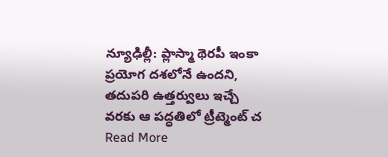న్యూఢిల్లీ: ప్లాస్మా థెరపీ ఇంకా ప్రయోగ దశలోనే ఉందని, తదుపరి ఉత్తర్వులు ఇచ్చే వరకు ఆ పద్ధతిలో ట్రీట్మెంట్ చ
Read More